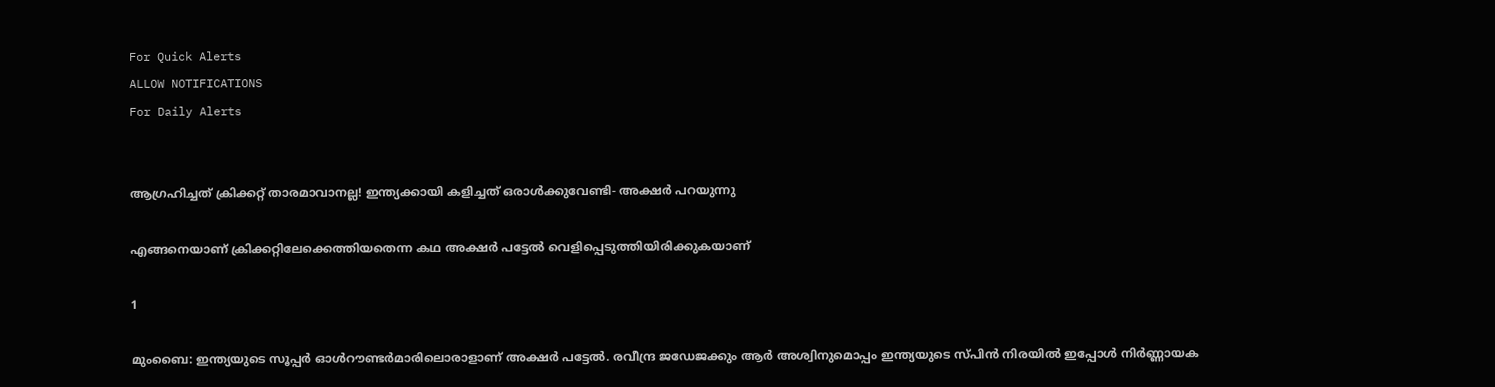For Quick Alerts
ALLOW NOTIFICATIONS
For Daily Alerts


ആഗ്രഹിച്ചത് ക്രിക്കറ്റ് താരമാവാനല്ല! ഇന്ത്യക്കായി കളിച്ചത് ഒരാള്‍ക്കുവേണ്ടി- അക്ഷര്‍ പറയുന്നു

എങ്ങനെയാണ് ക്രിക്കറ്റിലേക്കെത്തിയതെന്ന കഥ അക്ഷര്‍ പട്ടേല്‍ വെളിപ്പെടുത്തിയിരിക്കുകയാണ്

1

മുംബൈ: ഇന്ത്യയുടെ സൂപ്പര്‍ ഓള്‍റൗണ്ടര്‍മാരിലൊരാളാണ് അക്ഷര്‍ പട്ടേല്‍. രവീന്ദ്ര ജഡേജക്കും ആര്‍ അശ്വിനുമൊപ്പം ഇന്ത്യയുടെ സ്പിന്‍ നിരയില്‍ ഇപ്പോള്‍ നിര്‍ണ്ണായക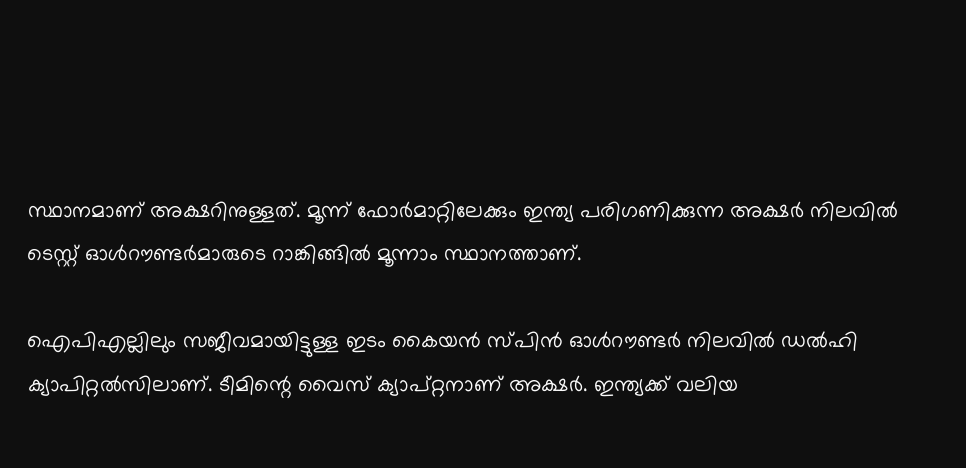സ്ഥാനമാണ് അക്ഷറിനുള്ളത്. മൂന്ന് ഫോര്‍മാറ്റിലേക്കും ഇന്ത്യ പരിഗണിക്കുന്ന അക്ഷര്‍ നിലവില്‍ ടെസ്റ്റ് ഓള്‍റൗണ്ടര്‍മാരുടെ റാങ്കിങ്ങില്‍ മൂന്നാം സ്ഥാനത്താണ്.

ഐപിഎല്ലിലും സജീവമായിട്ടുള്ള ഇടം കൈയന്‍ സ്പിന്‍ ഓള്‍റൗണ്ടര്‍ നിലവില്‍ ഡല്‍ഹി ക്യാപിറ്റല്‍സിലാണ്. ടീമിന്റെ വൈസ് ക്യാപ്റ്റനാണ് അക്ഷര്‍. ഇന്ത്യക്ക് വലിയ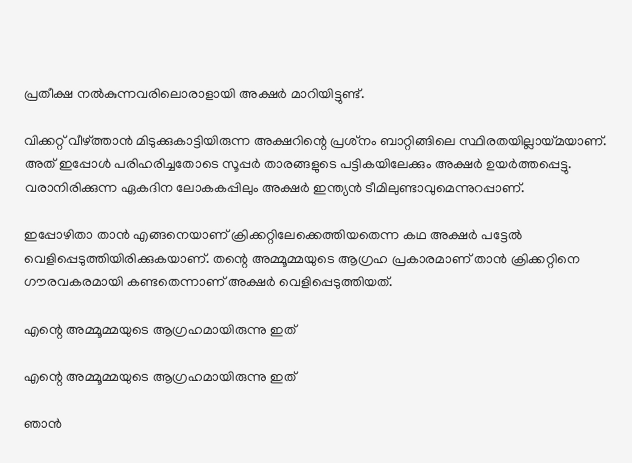പ്രതീക്ഷ നല്‍കുന്നവരിലൊരാളായി അക്ഷര്‍ മാറിയിട്ടുണ്ട്.

വിക്കറ്റ് വീഴ്ത്താന്‍ മിടുക്കുകാട്ടിയിരുന്ന അക്ഷറിന്റെ പ്രശ്‌നം ബാറ്റിങ്ങിലെ സ്ഥിരതയില്ലായ്മയാണ്. അത് ഇപ്പോള്‍ പരിഹരിച്ചതോടെ സൂപ്പര്‍ താരങ്ങളുടെ പട്ടികയിലേക്കും അക്ഷര്‍ ഉയര്‍ത്തപ്പെട്ടു. വരാനിരിക്കുന്ന ഏകദിന ലോകകപ്പിലും അക്ഷര്‍ ഇന്ത്യന്‍ ടീമിലുണ്ടാവുമെന്നുറപ്പാണ്.

ഇപ്പോഴിതാ താന്‍ എങ്ങനെയാണ് ക്രിക്കറ്റിലേക്കെത്തിയതെന്ന കഥ അക്ഷര്‍ പട്ടേല്‍ വെളിപ്പെടുത്തിയിരിക്കുകയാണ്. തന്റെ അമ്മൂമ്മയുടെ ആഗ്രഹ പ്രകാരമാണ് താന്‍ ക്രിക്കറ്റിനെ ഗൗരവകരമായി കണ്ടതെന്നാണ് അക്ഷര്‍ വെളിപ്പെടുത്തിയത്.

എന്റെ അമ്മൂമ്മയുടെ ആഗ്രഹമായിരുന്നു ഇത്

എന്റെ അമ്മൂമ്മയുടെ ആഗ്രഹമായിരുന്നു ഇത്

ഞാന്‍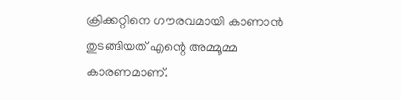ക്രിക്കറ്റിനെ ഗൗരവമായി കാണാന്‍ തുടങ്ങിയത് എന്റെ അമ്മൂമ്മ കാരണമാണ്.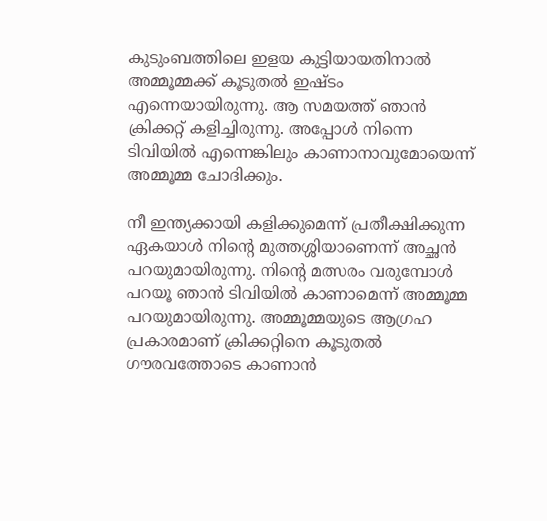കുടുംബത്തിലെ ഇളയ കുട്ടിയായതിനാല്‍ അമ്മൂമ്മക്ക് കൂടുതല്‍ ഇഷ്ടം എന്നെയായിരുന്നു. ആ സമയത്ത് ഞാന്‍ ക്രിക്കറ്റ് കളിച്ചിരുന്നു. അപ്പോള്‍ നിന്നെ ടിവിയില്‍ എന്നെങ്കിലും കാണാനാവുമോയെന്ന് അമ്മൂമ്മ ചോദിക്കും.

നീ ഇന്ത്യക്കായി കളിക്കുമെന്ന് പ്രതീക്ഷിക്കുന്ന ഏകയാള്‍ നിന്റെ മുത്തശ്ശിയാണെന്ന് അച്ഛന്‍ പറയുമായിരുന്നു. നിന്റെ മത്സരം വരുമ്പോള്‍ പറയൂ ഞാന്‍ ടിവിയില്‍ കാണാമെന്ന് അമ്മൂമ്മ പറയുമായിരുന്നു. അമ്മൂമ്മയുടെ ആഗ്രഹ പ്രകാരമാണ് ക്രിക്കറ്റിനെ കൂടുതല്‍ ഗൗരവത്തോടെ കാണാന്‍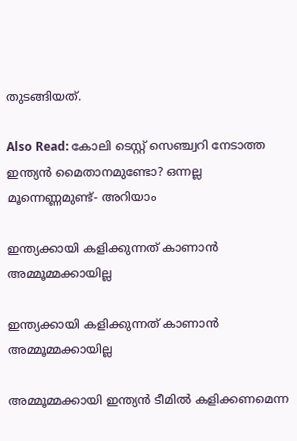തുടങ്ങിയത്.

Also Read: കോലി ടെസ്റ്റ് സെഞ്ച്വറി നേടാത്ത ഇന്ത്യന്‍ മൈതാനമുണ്ടോ? ഒന്നല്ല മൂന്നെണ്ണമുണ്ട്- അറിയാം

ഇന്ത്യക്കായി കളിക്കുന്നത് കാണാന്‍ അമ്മൂമ്മക്കായില്ല

ഇന്ത്യക്കായി കളിക്കുന്നത് കാണാന്‍ അമ്മൂമ്മക്കായില്ല

അമ്മൂമ്മക്കായി ഇന്ത്യന്‍ ടീമില്‍ കളിക്കണമെന്ന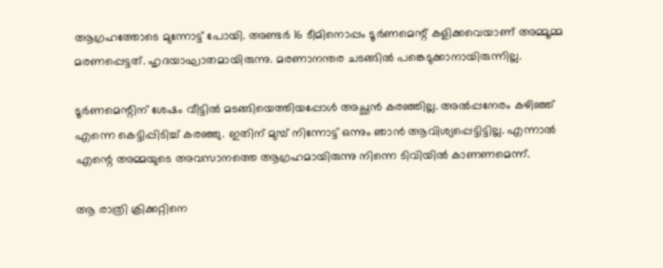ആഗ്രഹത്തോടെ മുന്നോട്ട് പോയി. അണ്ടര്‍ 16 ടീമിനൊപ്പം ടൂര്‍ണമെന്റ് കളിക്കവെയാണ് അമ്മൂമ്മ മരണപ്പെട്ടത്. ഹൃദയാഘാതമായിരുന്നു. മരണാനന്തര ചടങ്ങില്‍ പങ്കെടുക്കാനായിരുന്നില്ല.

ടൂര്‍ണമെന്റിന് ശേഷം വീട്ടില്‍ മടങ്ങിയെത്തിയപ്പോള്‍ അച്ഛന്‍ കരഞ്ഞില്ല. അല്‍പ്പനേരം കഴിഞ്ഞ് എന്നെ കെട്ടിപ്പിടിച്ച് കരഞ്ഞു. ഇതിന് മുമ്പ് നിന്നോട്ട് ഒന്നും ഞാന്‍ ആവിശ്യപ്പെട്ടിട്ടില്ല. എന്നാല്‍ എന്റെ അമ്മയുടെ അവസാനത്തെ ആഗ്രഹമായിരുന്നു നിന്നെ ടിവിയില്‍ കാണണമെന്ന്.

ആ രാത്രി ക്രിക്കറ്റിനെ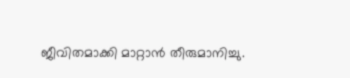ജീവിതമാക്കി മാറ്റാന്‍ തീരുമാനിച്ചു.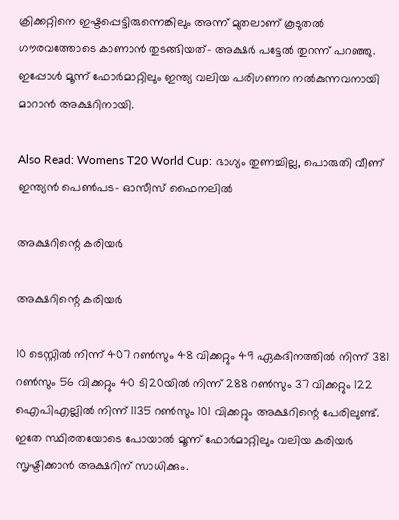ക്രിക്കറ്റിനെ ഇഷ്ടപ്പെട്ടിരുന്നെങ്കിലും അന്ന് മുതലാണ് കൂടുതല്‍ ഗൗരവത്തോടെ കാണാന്‍ തുടങ്ങിയത്- അക്ഷര്‍ പട്ടേല്‍ തുറന്ന് പറഞ്ഞു. ഇപ്പോള്‍ മൂന്ന് ഫോര്‍മാറ്റിലും ഇന്ത്യ വലിയ പരിഗണന നല്‍കുന്നവനായി മാറാന്‍ അക്ഷറിനായി.

Also Read: Womens T20 World Cup: ഭാഗ്യം തുണച്ചില്ല, പൊരുതി വീണ് ഇന്ത്യന്‍ പെണ്‍പട- ഓസീസ് ഫൈനലില്‍

അക്ഷറിന്റെ കരിയര്‍

അക്ഷറിന്റെ കരിയര്‍

10 ടെസ്റ്റില്‍ നിന്ന് 407 റണ്‍സും 48 വിക്കറ്റും 49 ഏകദിനത്തില്‍ നിന്ന് 381 റണ്‍സും 56 വിക്കറ്റും 40 ടി20യില്‍ നിന്ന് 288 റണ്‍സും 37 വിക്കറ്റും 122 ഐപിഎല്ലില്‍ നിന്ന് 1135 റണ്‍സും 101 വിക്കറ്റും അക്ഷറിന്റെ പേരിലുണ്ട്. ഇതേ സ്ഥിരതയോടെ പോയാല്‍ മൂന്ന് ഫോര്‍മാറ്റിലും വലിയ കരിയര്‍ സൃഷ്ടിക്കാന്‍ അക്ഷറിന് സാധിക്കും.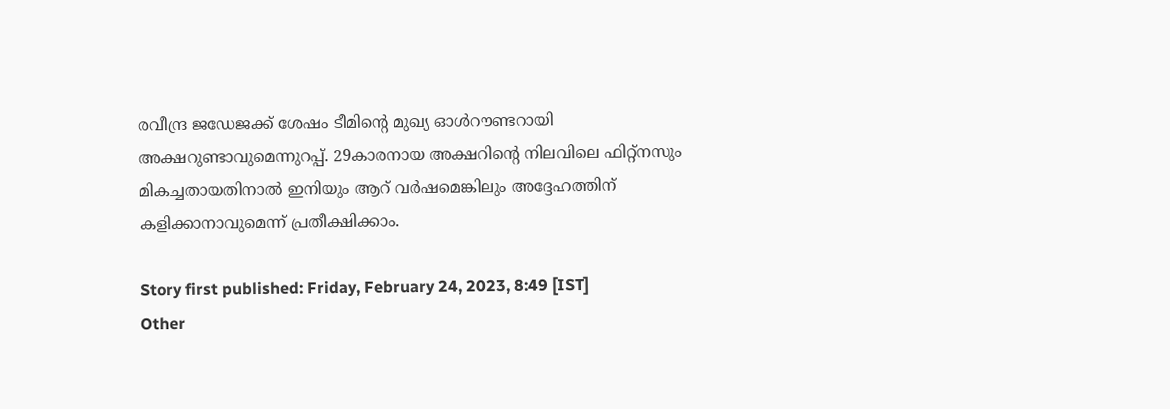രവീന്ദ്ര ജഡേജക്ക് ശേഷം ടീമിന്റെ മുഖ്യ ഓള്‍റൗണ്ടറായി അക്ഷറുണ്ടാവുമെന്നുറപ്പ്. 29കാരനായ അക്ഷറിന്റെ നിലവിലെ ഫിറ്റ്‌നസും മികച്ചതായതിനാല്‍ ഇനിയും ആറ് വര്‍ഷമെങ്കിലും അദ്ദേഹത്തിന് കളിക്കാനാവുമെന്ന് പ്രതീക്ഷിക്കാം.

Story first published: Friday, February 24, 2023, 8:49 [IST]
Other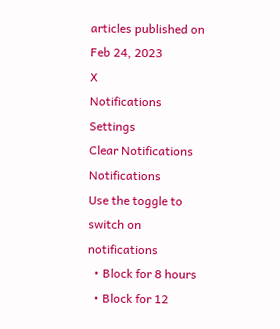articles published on Feb 24, 2023
X
Notifications
Settings
Clear Notifications
Notifications
Use the toggle to switch on notifications
  • Block for 8 hours
  • Block for 12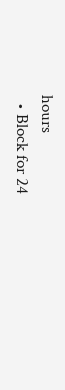hours
  • Block for 24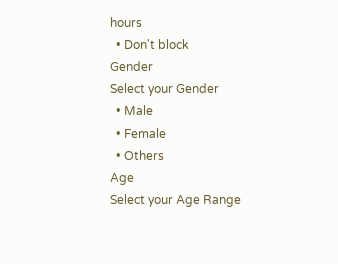hours
  • Don't block
Gender
Select your Gender
  • Male
  • Female
  • Others
Age
Select your Age Range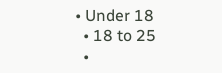• Under 18
  • 18 to 25
  •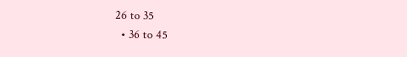26 to 35
  • 36 to 45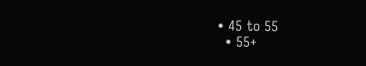• 45 to 55
  • 55+